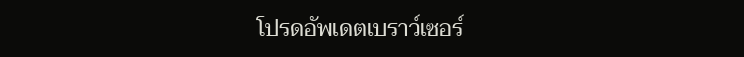โปรดอัพเดตเบราว์เซอร์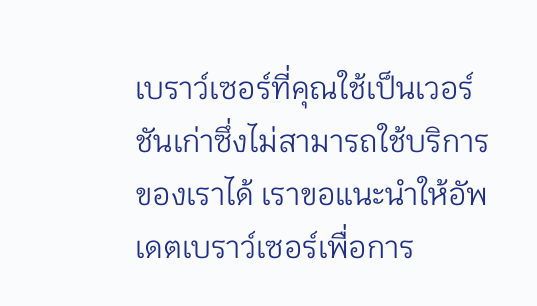เบราว์เซอร์ที่คุณใช้เป็นเวอร์ชันเก่าซึ่งไม่สามารถใช้บริการของเราได้ เราขอแนะนำให้อัพเดตเบราว์เซอร์เพื่อการ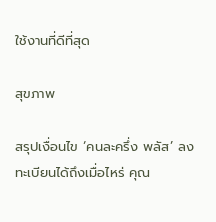ใช้งานที่ดีที่สุด

สุขภาพ

สรุปเงื่อนไข ‘คนละครึ่ง พลัส’ ลงทะเบียนได้ถึงเมื่อไหร่ คุณ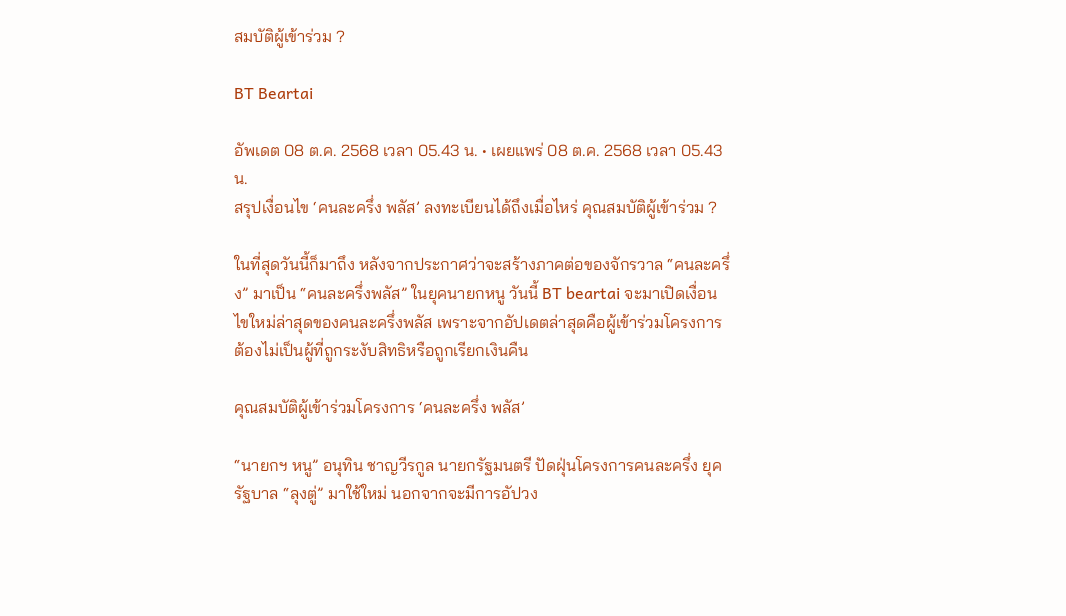สมบัติผู้เข้าร่วม ?

BT Beartai

อัพเดต 08 ต.ค. 2568 เวลา 05.43 น. • เผยแพร่ 08 ต.ค. 2568 เวลา 05.43 น.
สรุปเงื่อนไข ‘คนละครึ่ง พลัส’ ลงทะเบียนได้ถึงเมื่อไหร่ คุณสมบัติผู้เข้าร่วม ?

ในที่สุดวันนี้ก็มาถึง หลังจากประกาศว่าจะสร้างภาคต่อของจักรวาล “คนละครึ่ง” มาเป็น “คนละครึ่งพลัส” ในยุคนายกหนู วันนี้ BT beartai จะมาเปิดเงื่อนไขใหม่ล่าสุดของคนละครึ่งพลัส เพราะจากอัปเดตล่าสุดคือผู้เข้าร่วมโครงการต้องไม่เป็นผู้ที่ถูกระงับสิทธิหรือถูกเรียกเงินคืน

คุณสมบัติผู้เข้าร่วมโครงการ ‘คนละครึ่ง พลัส’

“นายกฯ หนู” อนุทิน ชาญวีรกูล นายกรัฐมนตรี ปัดฝุ่นโครงการคนละครึ่ง ยุครัฐบาล “ลุงตู่” มาใช้ใหม่ นอกจากจะมีการอัปวง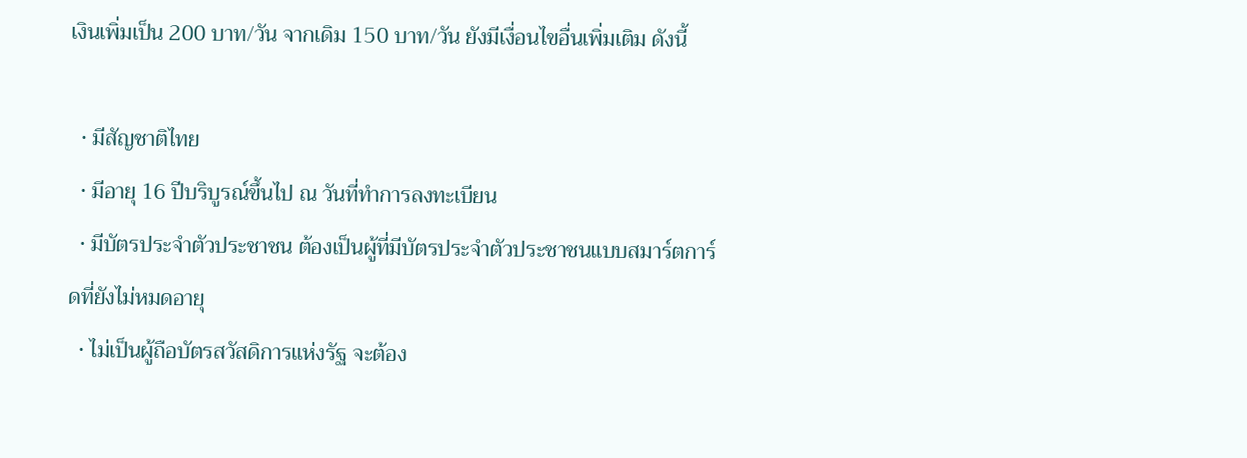เงินเพิ่มเป็น 200 บาท/วัน จากเดิม 150 บาท/วัน ยังมีเงื่อนไขอื่นเพิ่มเติม ดังนี้

  • มีสัญชาติไทย
  • มีอายุ 16 ปีบริบูรณ์ขึ้นไป ณ วันที่ทำการลงทะเบียน
  • มีบัตรประจำตัวประชาชน ต้องเป็นผู้ที่มีบัตรประจำตัวประชาชนแบบสมาร์ตการ์ดที่ยังไม่หมดอายุ
  • ไม่เป็นผู้ถือบัตรสวัสดิการแห่งรัฐ จะต้อง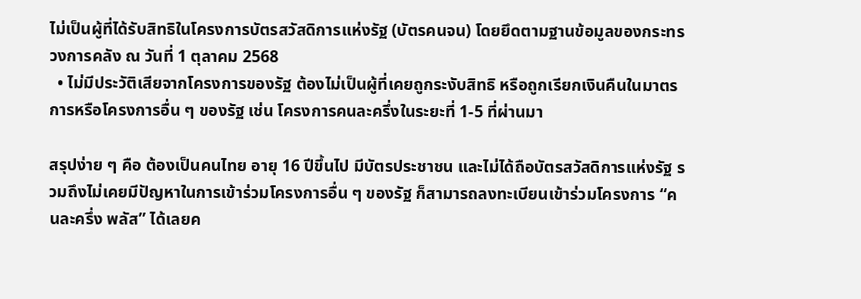ไม่เป็นผู้ที่ได้รับสิทธิในโครงการบัตรสวัสดิการแห่งรัฐ (บัตรคนจน) โดยยึดตามฐานข้อมูลของกระทรวงการคลัง ณ วันที่ 1 ตุลาคม 2568
  • ไม่มีประวัติเสียจากโครงการของรัฐ ต้องไม่เป็นผู้ที่เคยถูกระงับสิทธิ หรือถูกเรียกเงินคืนในมาตรการหรือโครงการอื่น ๆ ของรัฐ เช่น โครงการคนละครึ่งในระยะที่ 1-5 ที่ผ่านมา

สรุปง่าย ๆ คือ ต้องเป็นคนไทย อายุ 16 ปีขึ้นไป มีบัตรประชาชน และไม่ได้ถือบัตรสวัสดิการแห่งรัฐ รวมถึงไม่เคยมีปัญหาในการเข้าร่วมโครงการอื่น ๆ ของรัฐ ก็สามารถลงทะเบียนเข้าร่วมโครงการ “คนละครึ่ง พลัส” ได้เลยค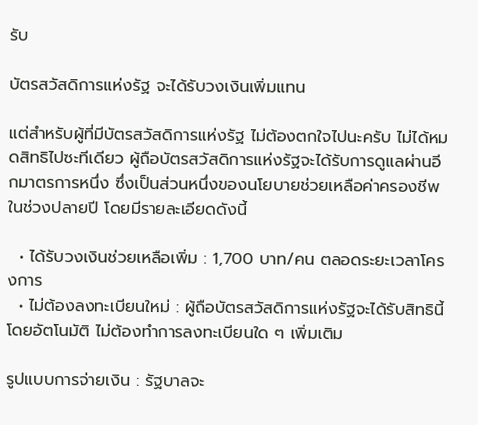รับ

บัตรสวัสดิการแห่งรัฐ จะได้รับวงเงินเพิ่มแทน

แต่สำหรับผู้ที่มีบัตรสวัสดิการแห่งรัฐ ไม่ต้องตกใจไปนะครับ ไม่ได้หมดสิทธิไปซะทีเดียว ผู้ถือบัตรสวัสดิการแห่งรัฐจะได้รับการดูแลผ่านอีกมาตรการหนึ่ง ซึ่งเป็นส่วนหนึ่งของนโยบายช่วยเหลือค่าครองชีพในช่วงปลายปี โดยมีรายละเอียดดังนี้

  • ได้รับวงเงินช่วยเหลือเพิ่ม : 1,700 บาท/คน ตลอดระยะเวลาโครงการ
  • ไม่ต้องลงทะเบียนใหม่ : ผู้ถือบัตรสวัสดิการแห่งรัฐจะได้รับสิทธินี้โดยอัตโนมัติ ไม่ต้องทำการลงทะเบียนใด ๆ เพิ่มเติม

รูปแบบการจ่ายเงิน : รัฐบาลจะ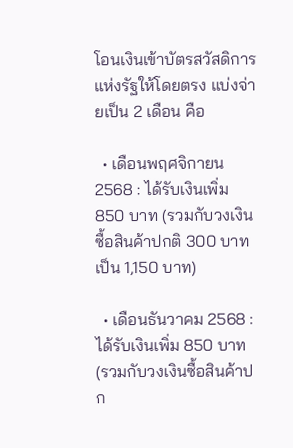โอนเงินเข้าบัตรสวัสดิการแห่งรัฐให้โดยตรง แบ่งจ่ายเป็น 2 เดือน คือ

  • เดือนพฤศจิกายน 2568 : ได้รับเงินเพิ่ม 850 บาท (รวมกับวงเงินซื้อสินค้าปกติ 300 บาท เป็น 1,150 บาท)

  • เดือนธันวาคม 2568 : ได้รับเงินเพิ่ม 850 บาท (รวมกับวงเงินซื้อสินค้าปก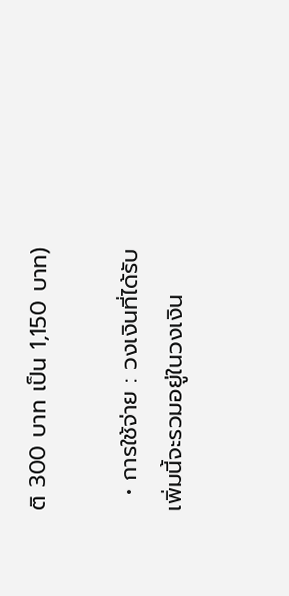ติ 300 บาท เป็น 1,150 บาท)

  • การใช้จ่าย : วงเงินที่ได้รับเพิ่มนี้จะรวมอยู่ในวงเงิน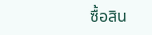ซื้อสิน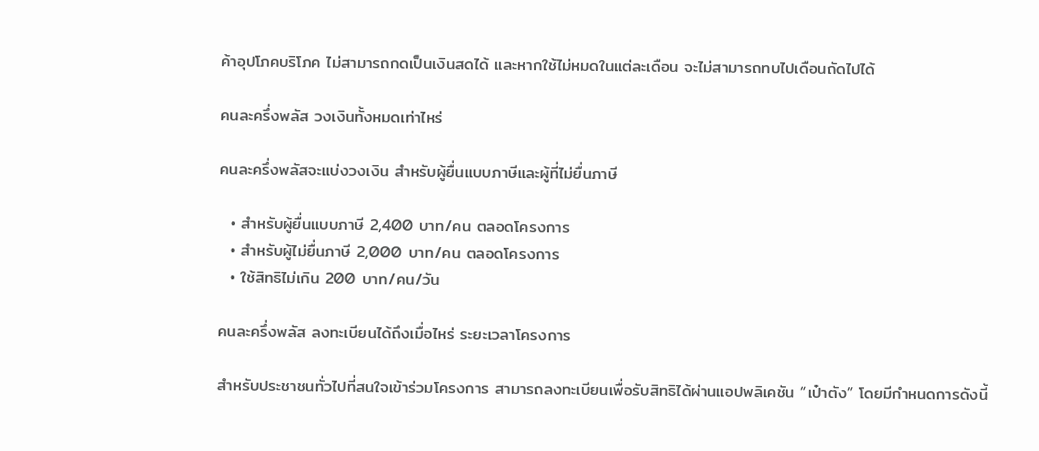ค้าอุปโภคบริโภค ไม่สามารถกดเป็นเงินสดได้ และหากใช้ไม่หมดในแต่ละเดือน จะไม่สามารถทบไปเดือนถัดไปได้

คนละครึ่งพลัส วงเงินทั้งหมดเท่าไหร่

คนละครึ่งพลัสจะแบ่งวงเงิน สำหรับผู้ยื่นแบบภาษีและผู้ที่ไม่ยื่นภาษี

  • สำหรับผู้ยื่นแบบภาษี 2,400 บาท/คน ตลอดโครงการ
  • สำหรับผู้ไม่ยื่นภาษี 2,000 บาท/คน ตลอดโครงการ
  • ใช้สิทธิไม่เกิน 200 บาท/คน/วัน

คนละครึ่งพลัส ลงทะเบียนได้ถึงเมื่อไหร่ ระยะเวลาโครงการ

สำหรับประชาชนทั่วไปที่สนใจเข้าร่วมโครงการ สามารถลงทะเบียนเพื่อรับสิทธิได้ผ่านแอปพลิเคชัน “เป๋าตัง” โดยมีกำหนดการดังนี้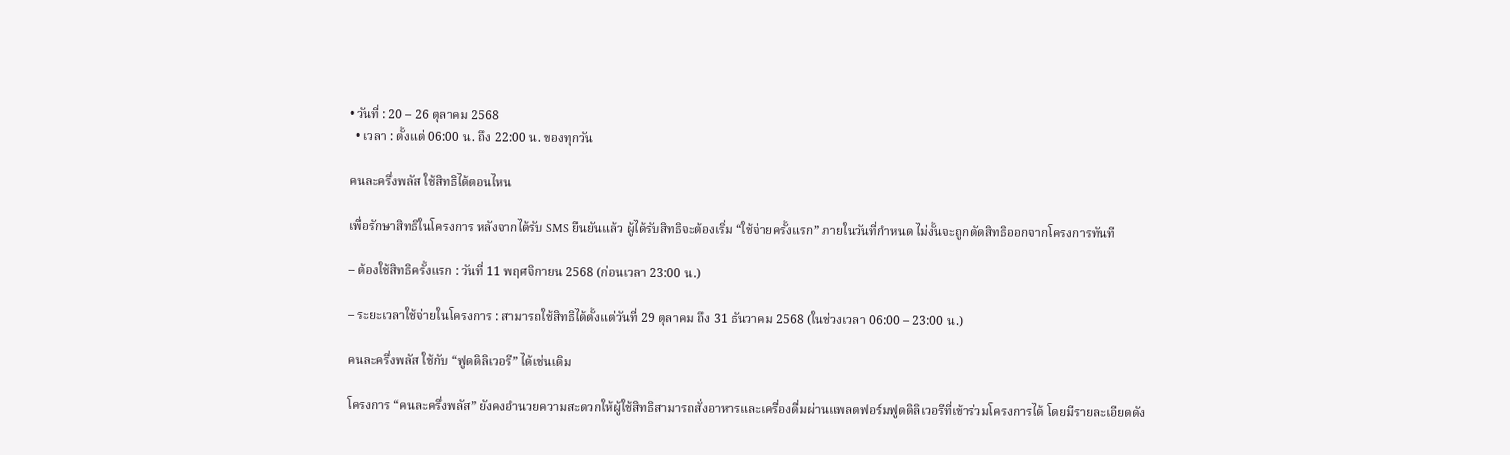• วันที่ : 20 – 26 ตุลาคม 2568
  • เวลา : ตั้งแต่ 06:00 น. ถึง 22:00 น. ของทุกวัน

คนละครึ่งพลัส ใช้สิทธิได้ตอนไหน

เพื่อรักษาสิทธิในโครงการ หลังจากได้รับ SMS ยืนยันแล้ว ผู้ได้รับสิทธิจะต้องเริ่ม “ใช้จ่ายครั้งแรก” ภายในวันที่กำหนด ไม่งั้นจะถูกตัดสิทธิออกจากโครงการทันที

– ต้องใช้สิทธิครั้งแรก : วันที่ 11 พฤศจิกายน 2568 (ก่อนเวลา 23:00 น.)

– ระยะเวลาใช้จ่ายในโครงการ : สามารถใช้สิทธิได้ตั้งแต่วันที่ 29 ตุลาคม ถึง 31 ธันวาคม 2568 (ในช่วงเวลา 06:00 – 23:00 น.)

คนละครึ่งพลัส ใช้กับ “ฟูดดิลิเวอรี” ได้เช่นเดิม

โครงการ “คนละครึ่งพลัส” ยังคงอำนวยความสะดวกให้ผู้ใช้สิทธิสามารถสั่งอาหารและเครื่องดื่มผ่านแพลตฟอร์มฟูดดิลิเวอรีที่เข้าร่วมโครงการได้ โดยมีรายละเอียดดัง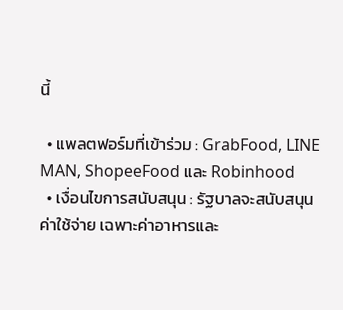นี้

  • แพลตฟอร์มที่เข้าร่วม : GrabFood, LINE MAN, ShopeeFood และ Robinhood
  • เงื่อนไขการสนับสนุน : รัฐบาลจะสนับสนุนค่าใช้จ่าย เฉพาะค่าอาหารและ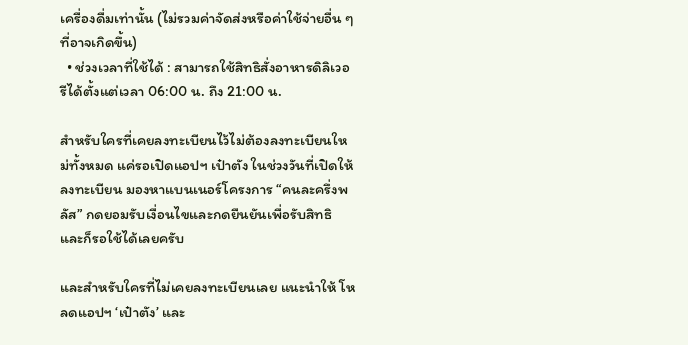เครื่องดื่มเท่านั้น (ไม่รวมค่าจัดส่งหรือค่าใช้จ่ายอื่น ๆ ที่อาจเกิดขึ้น)
  • ช่วงเวลาที่ใช้ได้ : สามารถใช้สิทธิสั่งอาหารดิลิเวอรีได้ตั้งแต่เวลา 06:00 น. ถึง 21:00 น.

สำหรับใครที่เคยลงทะเบียนไว้ไม่ต้องลงทะเบียนใหม่ทั้งหมด แค่รอเปิดแอปฯ เป๋าตัง ในช่วงวันที่เปิดให้ลงทะเบียน มองหาแบนเนอร์โครงการ “คนละครึ่งพลัส” กดยอมรับเงื่อนไขและกดยืนยันเพื่อรับสิทธิ และก็รอใช้ได้เลยครับ

และสำหรับใครที่ไม่เคยลงทะเบียนเลย แนะนำให้ โหลดแอปฯ ‘เป๋าตัง’ และ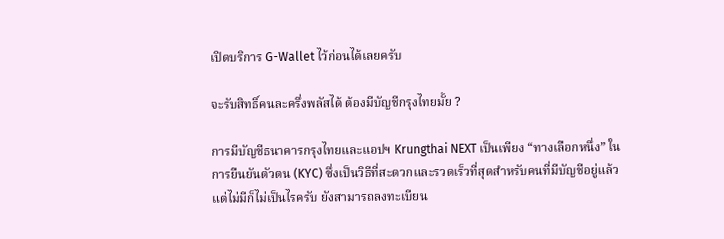เปิดบริการ G-Wallet ไว้ก่อนได้เลยครับ

จะรับสิทธิ์คนละครึ่งพลัสได้ ต้องมีบัญชีกรุงไทยมั้ย ?

การมีบัญชีธนาคารกรุงไทยและแอปฯ Krungthai NEXT เป็นเพียง “ทางเลือกหนึ่ง” ในการยืนยันตัวตน (KYC) ซึ่งเป็นวิธีที่สะดวกและรวดเร็วที่สุดสำหรับคนที่มีบัญชีอยู่แล้ว แต่ไม่มีก็ไม่เป็นไรครับ ยังสามารถลงทะเบียน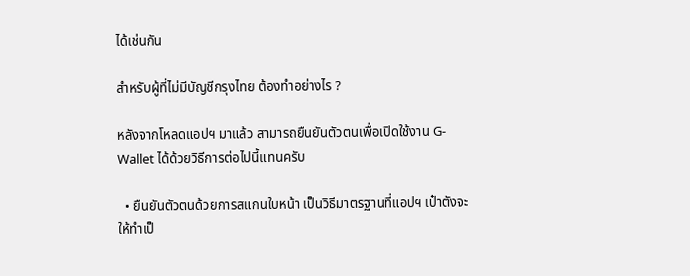ได้เช่นกัน

สำหรับผู้ที่ไม่มีบัญชีกรุงไทย ต้องทำอย่างไร ?

หลังจากโหลดแอปฯ มาแล้ว สามารถยืนยันตัวตนเพื่อเปิดใช้งาน G-Wallet ได้ด้วยวิธีการต่อไปนี้แทนครับ

  • ยืนยันตัวตนด้วยการสแกนใบหน้า เป็นวิธีมาตรฐานที่แอปฯ เป๋าตังจะให้ทำเป็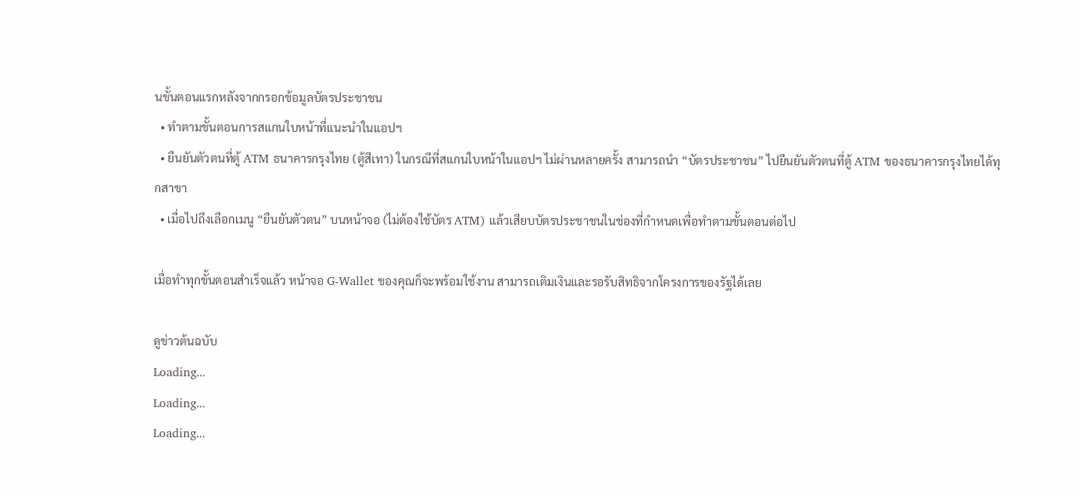นขั้นตอนแรกหลังจากกรอกข้อมูลบัตรประชาชน
  • ทำตามขั้นตอนการสแกนใบหน้าที่แนะนำในแอปฯ
  • ยืนยันตัวตนที่ตู้ ATM ธนาคารกรุงไทย (ตู้สีเทา) ในกรณีที่สแกนใบหน้าในแอปฯ ไม่ผ่านหลายครั้ง สามารถนำ “บัตรประชาชน” ไปยืนยันตัวตนที่ตู้ ATM ของธนาคารกรุงไทยได้ทุกสาขา
  • เมื่อไปถึงเลือกเมนู “ยืนยันตัวตน” บนหน้าจอ (ไม่ต้องใช้บัตร ATM) แล้วเสียบบัตรประชาชนในช่องที่กำหนดเพื่อทำตามขั้นตอนต่อไป

เมื่อทำทุกขั้นตอนสำเร็จแล้ว หน้าจอ G-Wallet ของคุณก็จะพร้อมใช้งาน สามารถเติมเงินและรอรับสิทธิจากโครงการของรัฐได้เลย

ดูข่าวต้นฉบับ
Loading...
Loading...
Loading...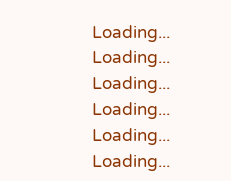Loading...
Loading...
Loading...
Loading...
Loading...
Loading...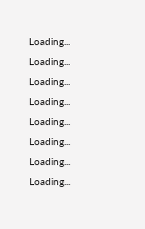Loading...
Loading...
Loading...
Loading...
Loading...
Loading...
Loading...
Loading...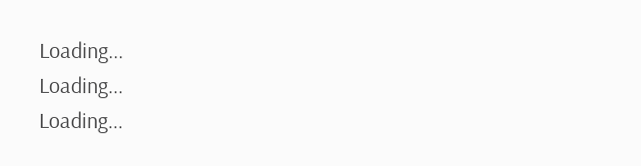Loading...
Loading...
Loading...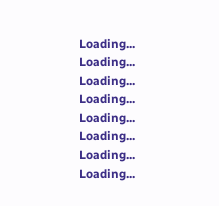Loading...
Loading...
Loading...
Loading...
Loading...
Loading...
Loading...
Loading...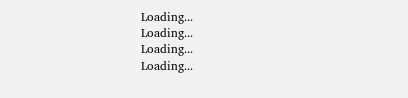Loading...
Loading...
Loading...
Loading...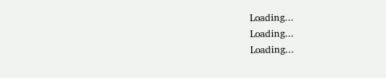Loading...
Loading...
Loading...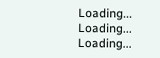Loading...
Loading...
Loading...